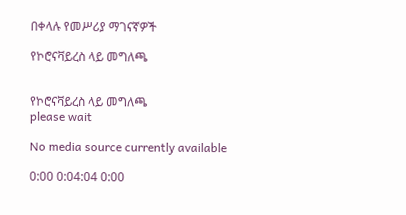በቀላሉ የመሥሪያ ማገናኛዎች

የኮሮናቫይረስ ላይ መግለጫ


የኮሮናቫይረስ ላይ መግለጫ
please wait

No media source currently available

0:00 0:04:04 0:00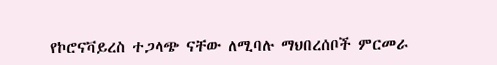የኮሮናቫይረስ ተጋላጭ ናቸው ለሚባሉ ማህበረሰቦች ምርመራ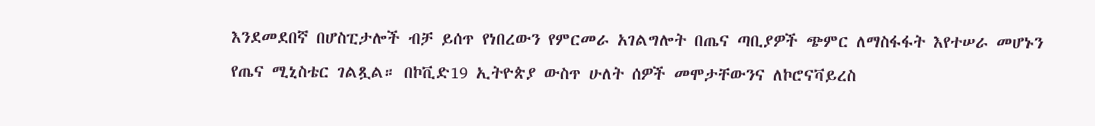እንደመደበኛ በሆስፒታሎች ብቻ ይሰጥ የነበረውን የምርመራ አገልግሎት በጤና ጣቢያዎች ጭምር ለማስፋፋት እየተሠራ መሆኑን የጤና ሚኒስቴር ገልጿል። በኮቪድ19 ኢትዮጵያ ውስጥ ሁለት ሰዎች መሞታቸውንና ለኮሮናቫይረስ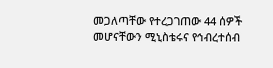መጋለጣቸው የተረጋገጠው 44 ሰዎች መሆናቸውን ሚኒስቴሩና የኅብረተሰብ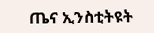ጤና ኢንስቲትዩት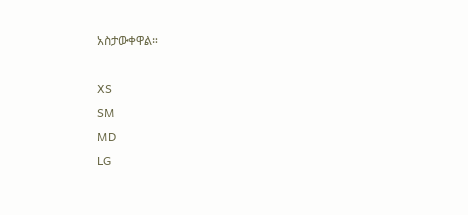አስታውቀዋል።

XS
SM
MD
LG